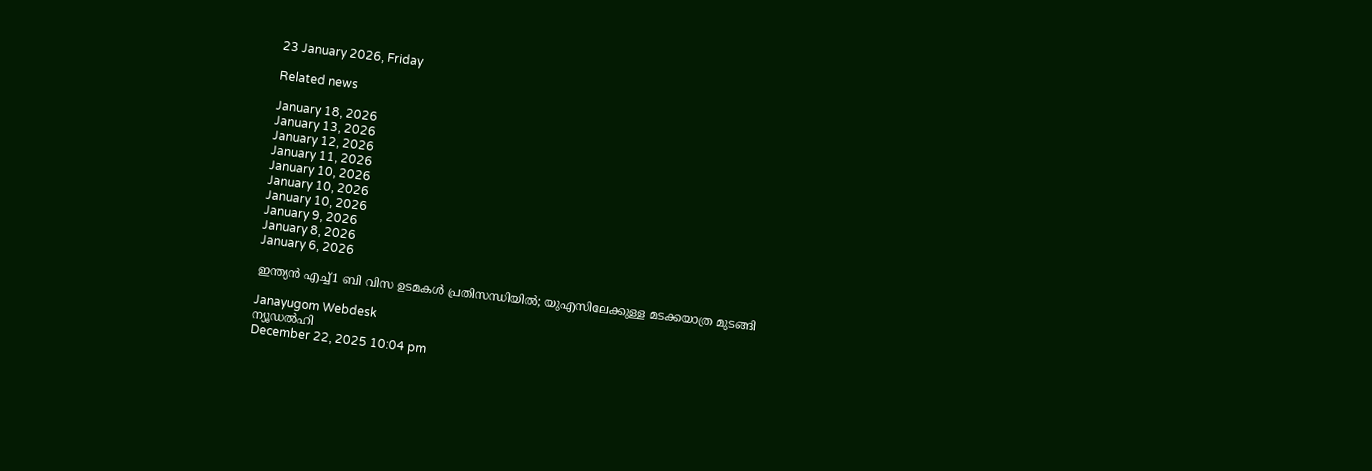23 January 2026, Friday

Related news

January 18, 2026
January 13, 2026
January 12, 2026
January 11, 2026
January 10, 2026
January 10, 2026
January 10, 2026
January 9, 2026
January 8, 2026
January 6, 2026

ഇന്ത്യന്‍ എച്ച്1 ബി വിസ ഉടമകള്‍ പ്രതിസന്ധിയില്‍; യുഎസിലേക്കുള്ള മടക്കയാത്ര മുടങ്ങി

Janayugom Webdesk
ന്യൂഡൽഹി
December 22, 2025 10:04 pm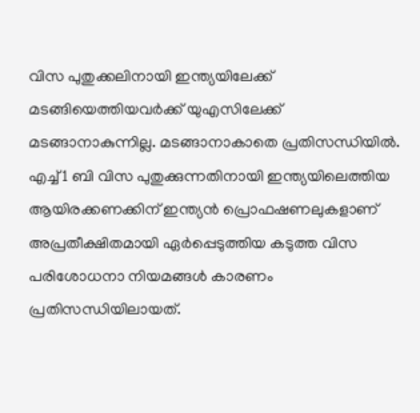വിസ പുതുക്കലിനായി ഇന്ത്യയിലേക്ക് മടങ്ങിയെത്തിയവർക്ക് യുഎസിലേക്ക് മടങ്ങാനാകുന്നില്ല. മടങ്ങാനാകാതെ പ്രതിസന്ധിയിൽ. എച്ച്1 ബി വിസ പുതുക്കുന്നതിനായി ഇന്ത്യയിലെത്തിയ ആയിരക്കണക്കിന് ഇന്ത്യൻ പ്രൊഫഷണലുകളാണ് അപ്രതീക്ഷിതമായി ഏർപ്പെടുത്തിയ കടുത്ത വിസ പരിശോധനാ നിയമങ്ങൾ കാരണം പ്രതിസന്ധിയിലായത്.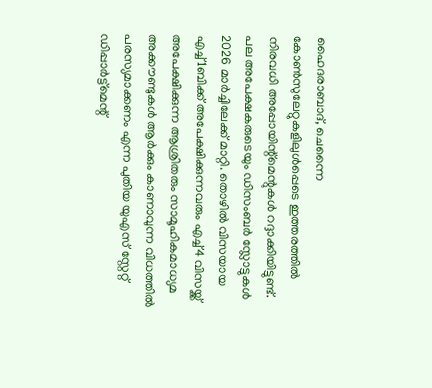ഹൈദരാബാദ്, ചെന്നൈ കോൺസുലേറ്റുകളിലുൾപ്പെടെ ഇത്തരത്തിൽ നിരവധി അപ്പോയിന്റ്മെന്റുകൾ റദ്ദാക്കിയിട്ടുണ്ട്. പല അപേക്ഷകരുടെയും ഡിസംബർ സ്ലോട്ടുകൾ 2026 മാര്‍ച്ചിലേക്ക് മാറ്റി. തൊഴിൽ വിസയായ എച്ച്1ബിക്ക് അപേക്ഷിക്കുന്നവരും എച്ച്4 വിസയ്ക്ക് അപേക്ഷിക്കുന്ന ആശ്രിതരും സാമൂഹികമാധ്യമ അക്കൗണ്ടുകൾ ആർക്കും കാണാവുന്ന വിധത്തിൽ പരസ്യമാക്കണം എന്ന പുതിയ യുഎസ് സ്റ്റേറ്റ് ഡിപ്പാർട്ട്‌മെന്റ്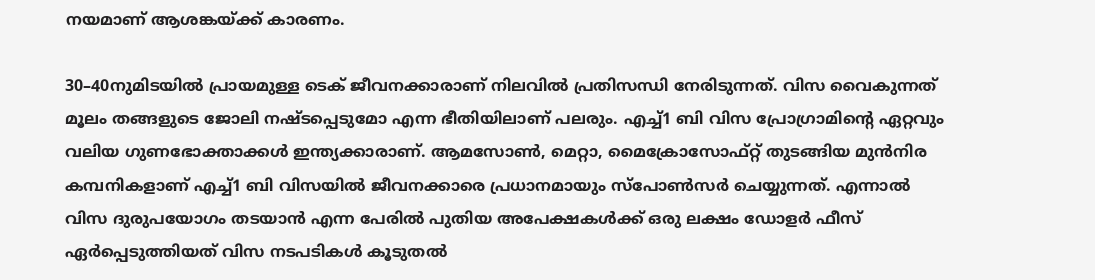നയമാണ് ആശങ്കയ്ക്ക് കാരണം.

30–40നുമിടയിൽ പ്രായമുള്ള ടെക് ജീവനക്കാരാണ് നിലവില്‍ പ്രതിസന്ധി നേരിടുന്നത്. വിസ വൈകുന്നത് മൂലം തങ്ങളുടെ ജോലി നഷ്ടപ്പെടുമോ എന്ന ഭീതിയിലാണ് പലരും. എച്ച്1 ബി വിസ പ്രോഗ്രാമിന്റെ ഏറ്റവും വലിയ ഗുണഭോക്താക്കൾ ഇന്ത്യക്കാരാണ്. ആമസോൺ, മെറ്റാ, മൈക്രോസോഫ്റ്റ് തുടങ്ങിയ മുൻനിര കമ്പനികളാണ് എച്ച്1 ബി വിസയിൽ ജീവനക്കാരെ പ്രധാനമായും സ്പോൺസർ ചെയ്യുന്നത്. എന്നാൽ വിസ ദുരുപയോഗം തടയാൻ എന്ന പേരിൽ പുതിയ അപേക്ഷകൾക്ക് ഒരു ലക്ഷം ഡോളർ ഫീസ് ഏർപ്പെടുത്തിയത് വിസ നടപടികൾ കൂടുതൽ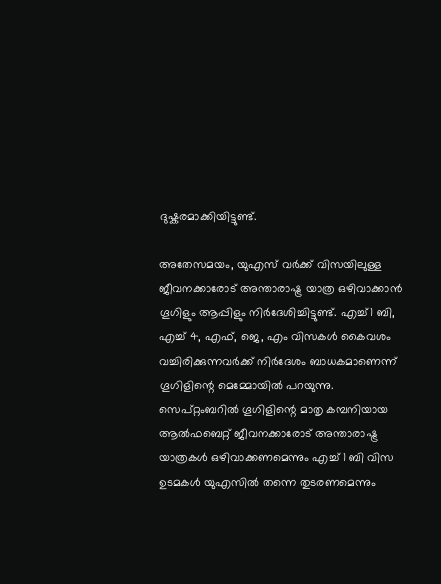ദുഷ്കരമാക്കിയിട്ടുണ്ട്.

അതേസമയം, യുഎസ് വർക്ക് വിസയിലുള്ള ജീവനക്കാരോട് അന്താരാഷ്ട്ര യാത്ര ഒഴിവാക്കാൻ ഗൂഗിളും ആപ്പിളും നിര്‍ദേശിച്ചിട്ടുണ്ട്. എച്ച്1 ബി, എച്ച് 4, എഫ്, ജെ, എം വിസകൾ കൈവശം വച്ചിരിക്കുന്നവർക്ക് നിര്‍ദേശം ബാധകമാണെന്ന് ഗൂഗിളിന്റെ മെമ്മോയിൽ പറയുന്നു. സെപ്റ്റംബറിൽ ഗൂഗിളിന്റെ മാതൃ കമ്പനിയായ ആൽഫബെറ്റ് ജീവനക്കാരോട് അന്താരാഷ്ട്ര യാത്രകൾ ഒഴിവാക്കണമെന്നും എച്ച് 1 ബി വിസ ഉടമകൾ യുഎസിൽ തന്നെ തുടരണമെന്നും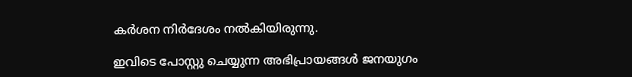കർശന നിര്‍ദേശം നല്‍കിയിരുന്നു.

ഇവിടെ പോസ്റ്റു ചെയ്യുന്ന അഭിപ്രായങ്ങള്‍ ജനയുഗം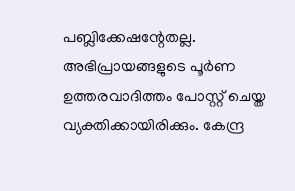പബ്ലിക്കേഷന്റേതല്ല. അഭിപ്രായങ്ങളുടെ പൂര്‍ണ ഉത്തരവാദിത്തം പോസ്റ്റ് ചെയ്ത വ്യക്തിക്കായിരിക്കും. കേന്ദ്ര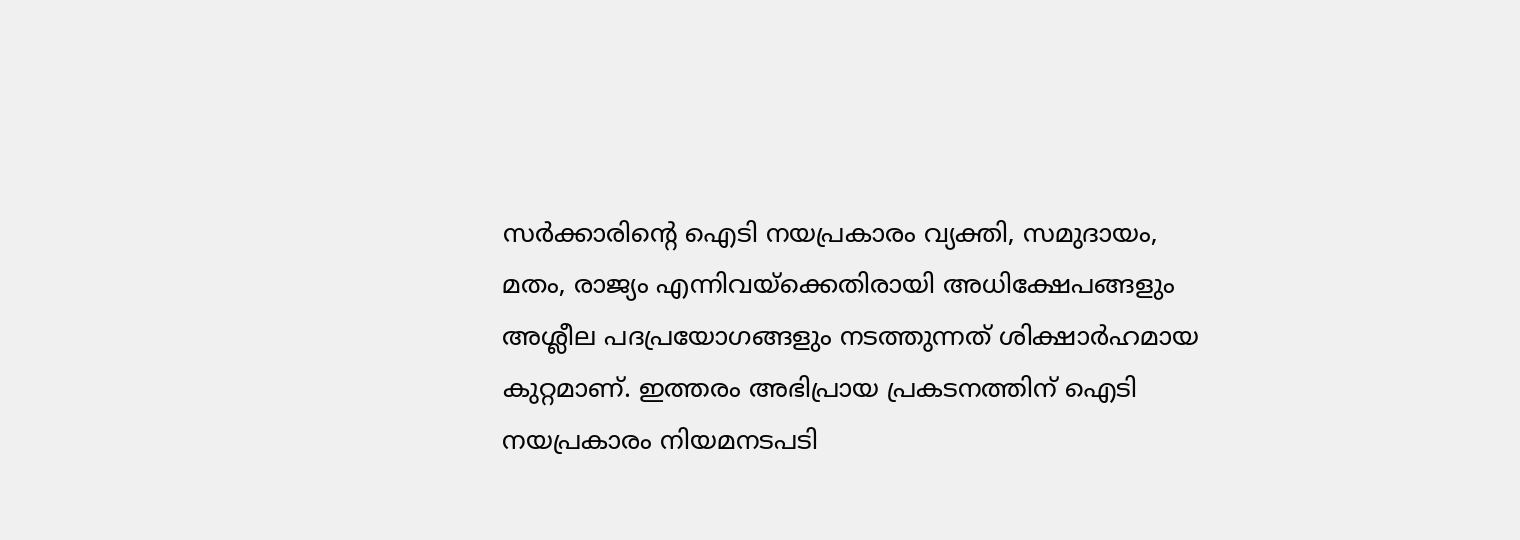സര്‍ക്കാരിന്റെ ഐടി നയപ്രകാരം വ്യക്തി, സമുദായം, മതം, രാജ്യം എന്നിവയ്‌ക്കെതിരായി അധിക്ഷേപങ്ങളും അശ്ലീല പദപ്രയോഗങ്ങളും നടത്തുന്നത് ശിക്ഷാര്‍ഹമായ കുറ്റമാണ്. ഇത്തരം അഭിപ്രായ പ്രകടനത്തിന് ഐടി നയപ്രകാരം നിയമനടപടി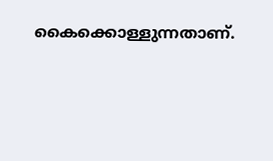കൈക്കൊള്ളുന്നതാണ്.